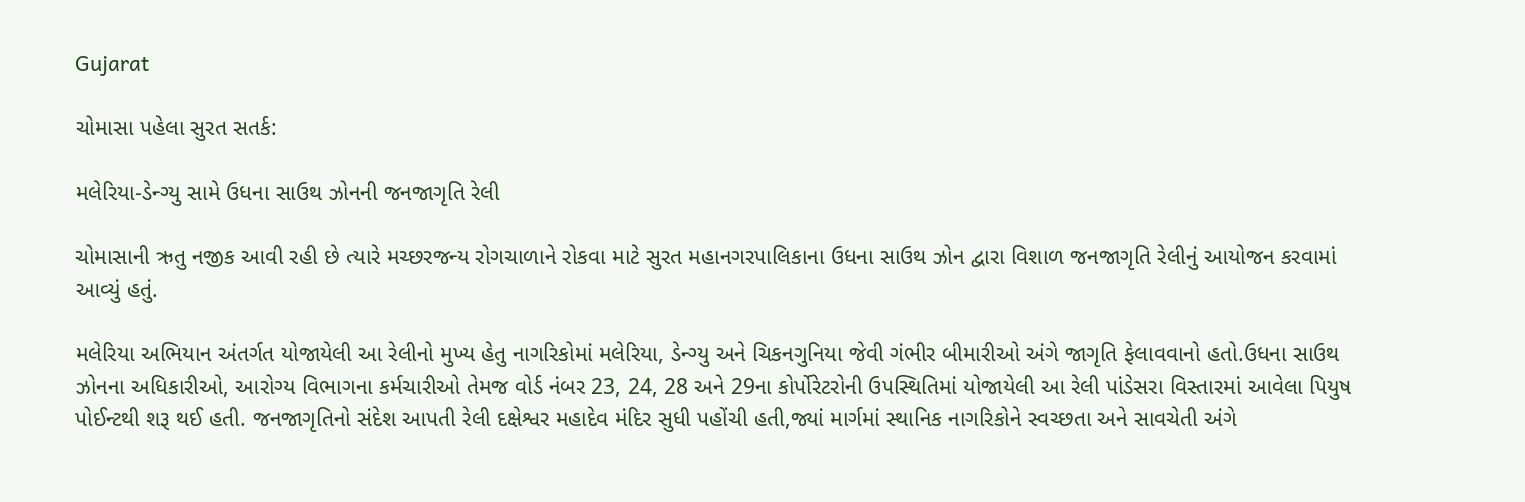Gujarat

ચોમાસા પહેલા સુરત સતર્ક:

મલેરિયા-ડેન્ગ્યુ સામે ઉધના સાઉથ ઝોનની જનજાગૃતિ રેલી

ચોમાસાની ઋતુ નજીક આવી રહી છે ત્યારે મચ્છરજન્ય રોગચાળાને રોકવા માટે સુરત મહાનગરપાલિકાના ઉધના સાઉથ ઝોન દ્વારા વિશાળ જનજાગૃતિ રેલીનું આયોજન કરવામાં આવ્યું હતું.

મલેરિયા અભિયાન અંતર્ગત યોજાયેલી આ રેલીનો મુખ્ય હેતુ નાગરિકોમાં મલેરિયા, ડેન્ગ્યુ અને ચિકનગુનિયા જેવી ગંભીર બીમારીઓ અંગે જાગૃતિ ફેલાવવાનો હતો.ઉધના સાઉથ ઝોનના અધિકારીઓ, આરોગ્ય વિભાગના કર્મચારીઓ તેમજ વોર્ડ નંબર 23, 24, 28 અને 29ના કોર્પોરેટરોની ઉપસ્થિતિમાં યોજાયેલી આ રેલી પાંડેસરા વિસ્તારમાં આવેલા પિયુષ પોઈન્ટથી શરૂ થઈ હતી. જનજાગૃતિનો સંદેશ આપતી રેલી દક્ષેશ્વર મહાદેવ મંદિર સુધી પહોંચી હતી,જ્યાં માર્ગમાં સ્થાનિક નાગરિકોને સ્વચ્છતા અને સાવચેતી અંગે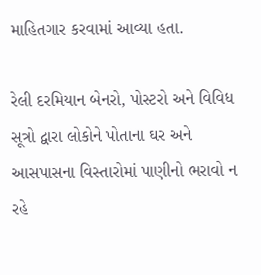માહિતગાર કરવામાં આવ્યા હતા.

રેલી દરમિયાન બેનરો, પોસ્ટરો અને વિવિધ સૂત્રો દ્વારા લોકોને પોતાના ઘર અને આસપાસના વિસ્તારોમાં પાણીનો ભરાવો ન રહે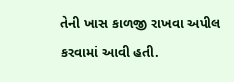તેની ખાસ કાળજી રાખવા અપીલ કરવામાં આવી હતી.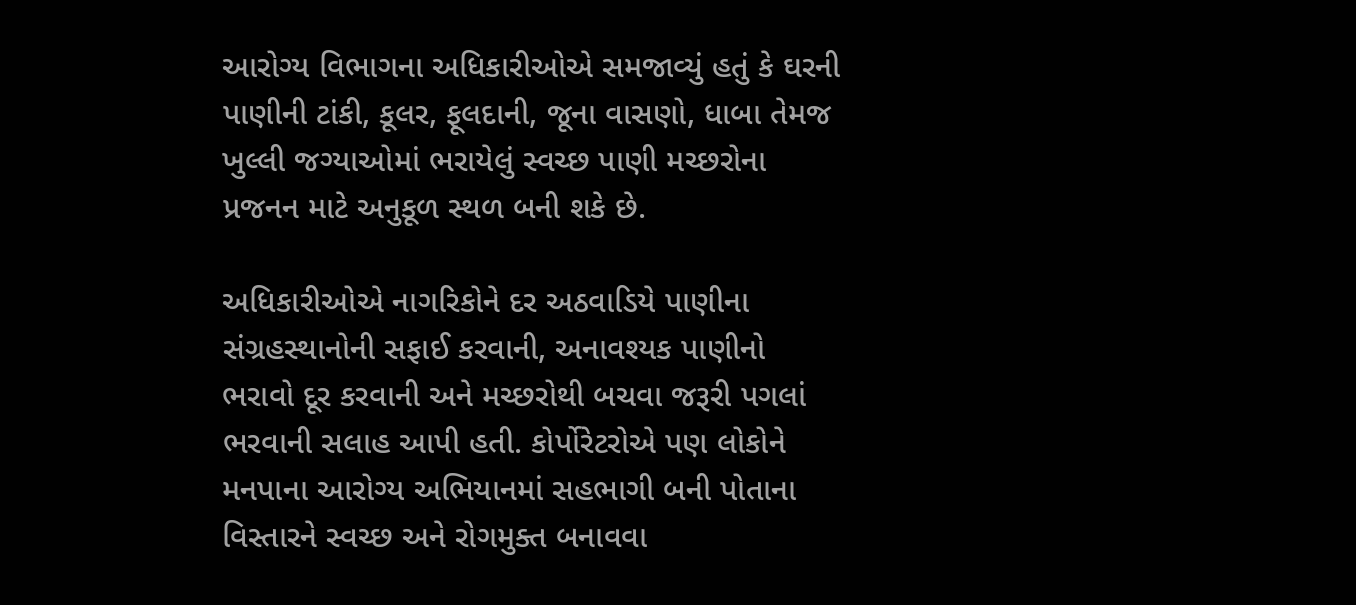આરોગ્ય વિભાગના અધિકારીઓએ સમજાવ્યું હતું કે ઘરની પાણીની ટાંકી, કૂલર, ફૂલદાની, જૂના વાસણો, ધાબા તેમજ ખુલ્લી જગ્યાઓમાં ભરાયેલું સ્વચ્છ પાણી મચ્છરોના પ્રજનન માટે અનુકૂળ સ્થળ બની શકે છે.

અધિકારીઓએ નાગરિકોને દર અઠવાડિયે પાણીના સંગ્રહસ્થાનોની સફાઈ કરવાની, અનાવશ્યક પાણીનો ભરાવો દૂર કરવાની અને મચ્છરોથી બચવા જરૂરી પગલાં ભરવાની સલાહ આપી હતી. કોર્પોરેટરોએ પણ લોકોને મનપાના આરોગ્ય અભિયાનમાં સહભાગી બની પોતાના વિસ્તારને સ્વચ્છ અને રોગમુક્ત બનાવવા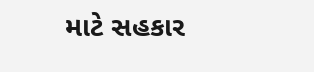માટે સહકાર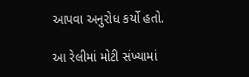આપવા અનુરોધ કર્યો હતો.

આ રેલીમાં મોટી સંખ્યામાં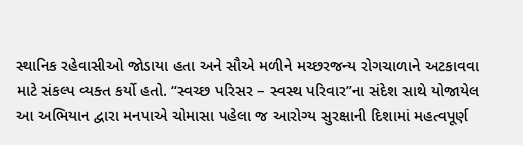સ્થાનિક રહેવાસીઓ જોડાયા હતા અને સૌએ મળીને મચ્છરજન્ય રોગચાળાને અટકાવવા માટે સંકલ્પ વ્યક્ત કર્યો હતો. “સ્વચ્છ પરિસર – સ્વસ્થ પરિવાર”ના સંદેશ સાથે યોજાયેલ આ અભિયાન દ્વારા મનપાએ ચોમાસા પહેલા જ આરોગ્ય સુરક્ષાની દિશામાં મહત્વપૂર્ણ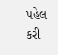પહેલ કરી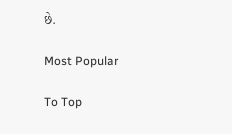છે.

Most Popular

To Top